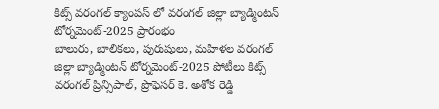కిట్స్ వరంగల్ క్యాంపస్ లో వరంగల్ జిల్లా బ్యాడ్మింటన్ టోర్నమెంట్-2025 ప్రారంభం
బాలురు, బాలికలు, పురుషులు, మహిళల వరంగల్ జిల్లా బ్యాడ్మింటన్ టోర్నమెంట్-2025 పోటీలు కిట్స్ వరంగల్ ప్రిన్సిపాల్, ప్రొఫెసర్ కె. అశోక రెడ్డి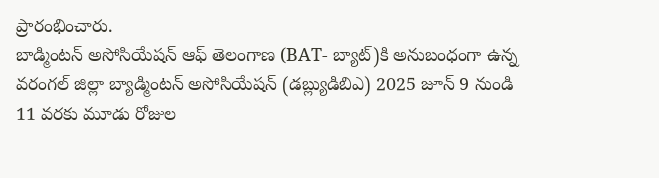ప్రారంభించారు.
బాడ్మింటన్ అసోసియేషన్ ఆఫ్ తెలంగాణ (BAT- బ్యాట్)కి అనుబంధంగా ఉన్న వరంగల్ జిల్లా బ్యాడ్మింటన్ అసోసియేషన్ (డబ్ల్యుడిబిఎ) 2025 జూన్ 9 నుండి 11 వరకు మూడు రోజుల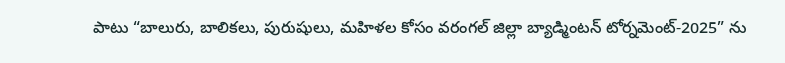పాటు “బాలురు, బాలికలు, పురుషులు, మహిళల కోసం వరంగల్ జిల్లా బ్యాడ్మింటన్ టోర్నమెంట్-2025” ను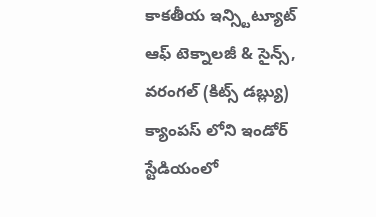కాకతీయ ఇన్స్టిట్యూట్ ఆఫ్ టెక్నాలజీ & సైన్స్, వరంగల్ (కిట్స్ డబ్ల్యు) క్యాంపస్ లోని ఇండోర్ స్టేడియంలో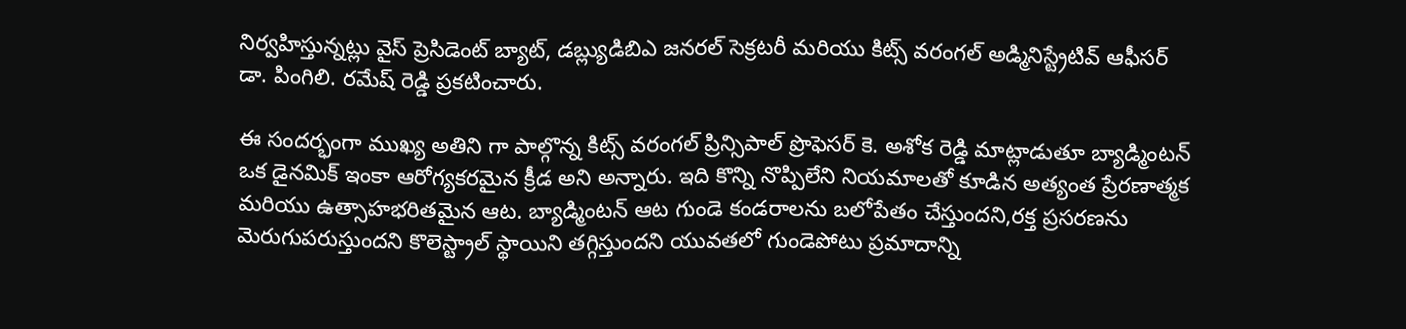నిర్వహిస్తున్నట్లు వైస్ ప్రెసిడెంట్ బ్యాట్, డబ్ల్యుడిబిఎ జనరల్ సెక్రటరీ మరియు కిట్స్ వరంగల్ అడ్మినిస్ట్రేటివ్ ఆఫీసర్ డా. పింగిలి. రమేష్ రెడ్డి ప్రకటించారు.

ఈ సందర్భంగా ముఖ్య అతిని గా పాల్గొన్న కిట్స్ వరంగల్ ప్రిన్సిపాల్ ప్రొఫెసర్ కె. అశోక రెడ్డి మాట్లాడుతూ బ్యాడ్మింటన్ ఒక డైనమిక్ ఇంకా ఆరోగ్యకరమైన క్రీడ అని అన్నారు. ఇది కొన్ని నొప్పిలేని నియమాలతో కూడిన అత్యంత ప్రేరణాత్మక మరియు ఉత్సాహభరితమైన ఆట. బ్యాడ్మింటన్ ఆట గుండె కండరాలను బలోపేతం చేస్తుందని,రక్త ప్రసరణను మెరుగుపరుస్తుందని కొలెస్ట్రాల్ స్థాయిని తగ్గిస్తుందని యువతలో గుండెపోటు ప్రమాదాన్ని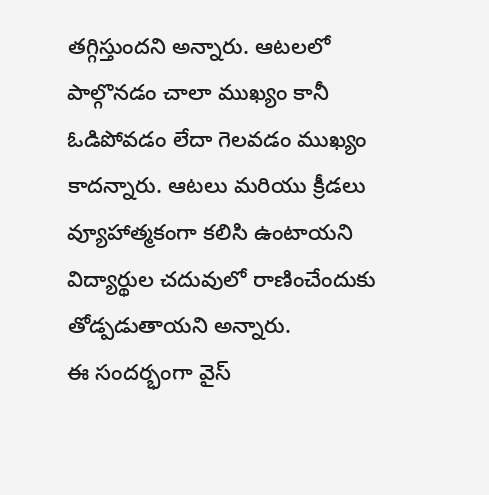తగ్గిస్తుందని అన్నారు. ఆటలలో పాల్గొనడం చాలా ముఖ్యం కానీ ఓడిపోవడం లేదా గెలవడం ముఖ్యం కాదన్నారు. ఆటలు మరియు క్రీడలు వ్యూహాత్మకంగా కలిసి ఉంటాయని విద్యార్థుల చదువులో రాణించేందుకు తోడ్పడుతాయని అన్నారు.
ఈ సందర్భంగా వైస్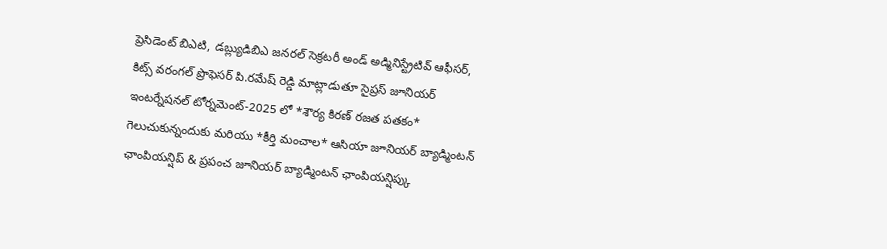ప్రెసిడెంట్ బిఎటి, డబ్ల్యుడిబిఎ జనరల్ సెక్రటరీ అండ్ అడ్మినిస్ట్రేటివ్ ఆఫీసర్, కిట్స్ వరంగల్ ప్రొఫెసర్ పి.రమేష్ రెడ్డి మాట్లాడుతూ సైప్రస్ జూనియర్ ఇంటర్నేషనల్ టోర్నమెంట్-2025 లో *శౌర్య కిరణ్ రజత పతకం* గెలుచుకున్నందుకు మరియు *కీర్తి మంచాల* ఆసియా జూనియర్ బ్యాడ్మింటన్ ఛాంపియన్షిప్ & ప్రపంచ జూనియర్ బ్యాడ్మింటన్ ఛాంపియన్షిప్కు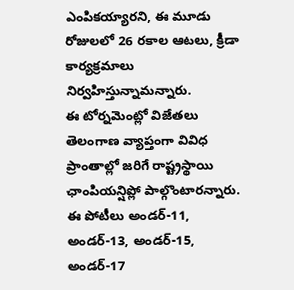ఎంపికయ్యారని, ఈ మూడు రోజులలో 26 రకాల ఆటలు, క్రీడా కార్యక్రమాలు నిర్వహిస్తున్నామన్నారు.
ఈ టోర్నమెంట్లో విజేతలు తెలంగాణ వ్యాప్తంగా వివిధ ప్రాంతాల్లో జరిగే రాష్ట్రస్థాయి ఛాంపియన్షిప్లో పాల్గొంటారన్నారు. ఈ పోటీలు అండర్-11, అండర్-13, అండర్-15, అండర్-17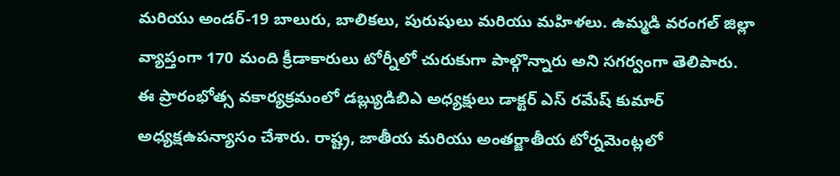మరియు అండర్-19 బాలురు, బాలికలు, పురుషులు మరియు మహిళలు. ఉమ్మడి వరంగల్ జిల్లా వ్యాప్తంగా 170 మంది క్రీడాకారులు టోర్నీలో చురుకుగా పాల్గొన్నారు అని సగర్వంగా తెలిపారు.
ఈ ప్రారంభోత్స వకార్యక్రమంలో డబ్ల్యుడిబిఎ అధ్యక్షులు డాక్టర్ ఎస్ రమేష్ కుమార్ అధ్యక్షఉపన్యాసం చేశారు. రాష్ట్ర, జాతీయ మరియు అంతర్జాతీయ టోర్నమెంట్లలో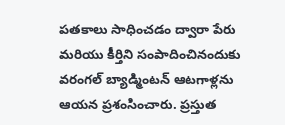పతకాలు సాధించడం ద్వారా పేరు మరియు కీర్తిని సంపాదించినందుకు వరంగల్ బ్యాడ్మింటన్ ఆటగాళ్లను ఆయన ప్రశంసించారు. ప్రస్తుత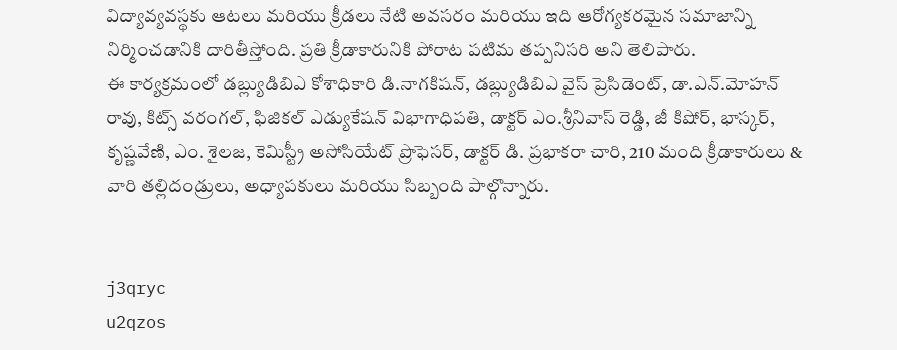విద్యావ్యవస్థకు ఆటలు మరియు క్రీడలు నేటి అవసరం మరియు ఇది ఆరోగ్యకరమైన సమాజాన్ని నిర్మించడానికి దారితీస్తోంది. ప్రతి క్రీడాకారునికి పోరాట పటిమ తప్పనిసరి అని తెలిపారు.
ఈ కార్యక్రమంలో డబ్ల్యుడిబిఎ కోశాధికారి డి.నాగకిషన్, డబ్ల్యుడిబిఎ వైస్ ప్రెసిడెంట్, డా.ఎన్.మోహన్ రావు, కిట్స్ వరంగల్, ఫిజికల్ ఎడ్యుకేషన్ విభాగాధిపతి, డాక్టర్ ఎం.శ్రీనివాస్ రెడ్డి, జీ కిషోర్, భాస్కర్, కృష్ణవేణి, ఎం. శైలజ, కెమిస్ట్రీ అసోసియేట్ ప్రొఫెసర్, డాక్టర్ డి. ప్రభాకరా చారి, 210 మంది క్రీడాకారులు & వారి తల్లిదండ్రులు, అధ్యాపకులు మరియు సిబ్బంది పాల్గొన్నారు.


j3qryc
u2qzos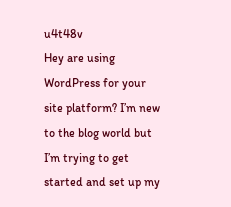u4t48v
Hey are using WordPress for your site platform? I’m new to the blog world but I’m trying to get started and set up my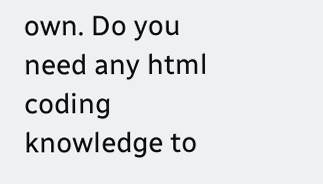own. Do you need any html coding knowledge to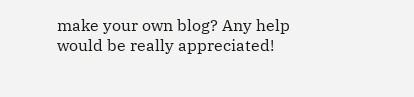make your own blog? Any help would be really appreciated!